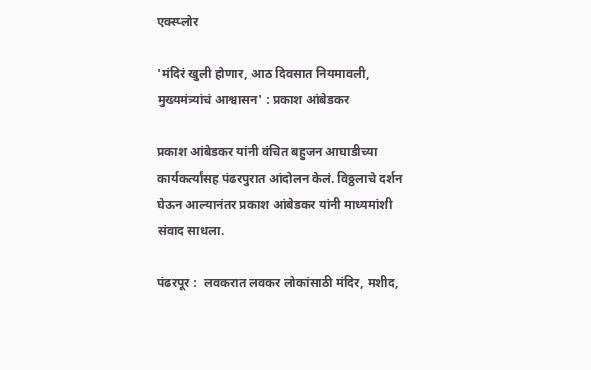एक्स्प्लोर

'मंदिरं खुली होणार, आठ दिवसात नियमावली, मुख्यमंत्र्यांचं आश्वासन' : प्रकाश आंबेडकर

प्रकाश आंबेडकर यांनी वंचित बहुजन आघाडीच्या कार्यकर्त्यांसह पंढरपुरात आंदोलन केलं. विठ्ठलाचे दर्शन घेऊन आल्यानंतर प्रकाश आंबेडकर यांनी माध्यमांशी संवाद साधला.

पंढरपूर :  लवकरात लवकर लोकांसाठी मंदिर, मशीद,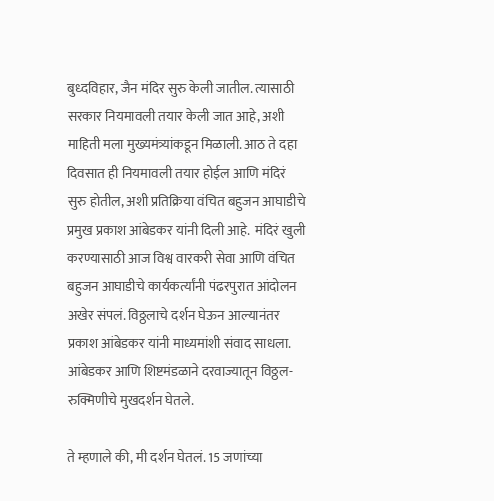बुध्दविहार, जैन मंदिर सुरु केली जातील. त्यासाठी सरकार नियमावली तयार केली जात आहे, अशी माहिती मला मुख्यमंत्र्यांकडून मिळाली. आठ ते दहा दिवसात ही नियमावली तयार होईल आणि मंदिरं सुरु होतील, अशी प्रतिक्रिया वंचित बहुजन आघाडीचे प्रमुख प्रकाश आंबेडकर यांनी दिली आहे.  मंदिरं खुली करण्यासाठी आज विश्व वारकरी सेवा आणि वंचित बहुजन आघाडीचे कार्यकर्त्यांनी पंढरपुरात आंदोलन अखेर संपलं. विठ्ठलाचे दर्शन घेऊन आल्यानंतर प्रकाश आंबेडकर यांनी माध्यमांशी संवाद साधला. आंबेडकर आणि शिष्टमंडळाने दरवाज्यातून विठ्ठल-रुक्मिणीचे मुखदर्शन घेतले.

ते म्हणाले की, मी दर्शन घेतलं. 15 जणांच्या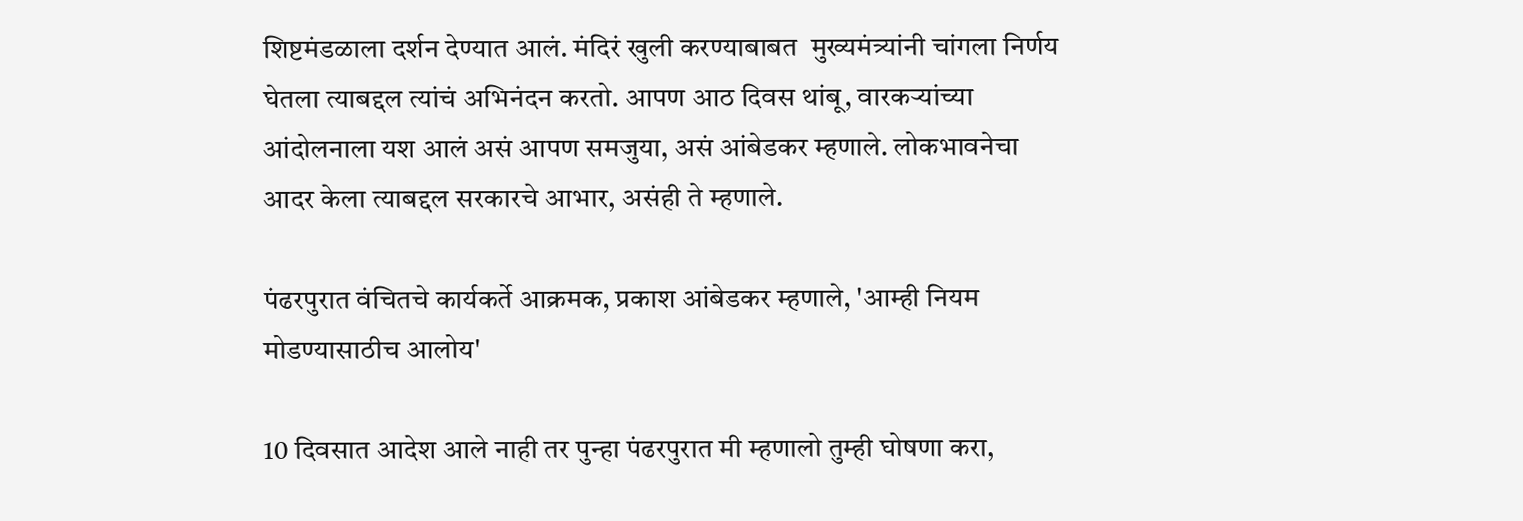शिष्टमंडळाला दर्शन देण्यात आलं. मंदिरं खुली करण्याबाबत  मुख्यमंत्र्यांनी चांगला निर्णय घेतला त्याबद्दल त्यांचं अभिनंदन करतो. आपण आठ दिवस थांबू, वारकऱ्यांच्या आंदोलनाला यश आलं असं आपण समजुया, असं आंबेडकर म्हणाले. लोकभावनेचा आदर केला त्याबद्दल सरकारचे आभार, असंही ते म्हणाले.

पंढरपुरात वंचितचे कार्यकर्ते आक्रमक, प्रकाश आंबेडकर म्हणाले, 'आम्ही नियम मोडण्यासाठीच आलोय'

10 दिवसात आदेश आले नाही तर पुन्हा पंढरपुरात मी म्हणालो तुम्ही घोषणा करा,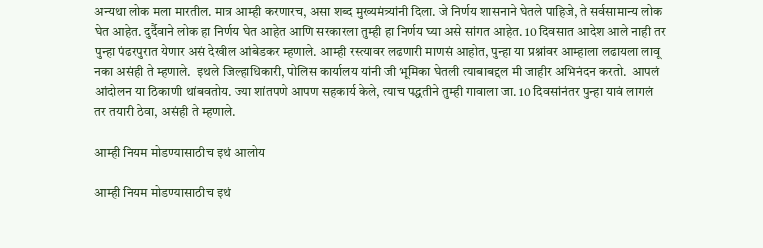अन्यथा लोक मला मारतील. मात्र आम्ही करणारच, असा शब्द मुख्यमंत्र्यांनी दिला. जे निर्णय शासनाने घेतले पाहिजे, ते सर्वसामान्य लोक घेत आहेत. दुर्दैवाने लोक हा निर्णय घेत आहेत आणि सरकारला तुम्ही हा निर्णय घ्या असे सांगत आहेत. 10 दिवसात आदेश आले नाही तर पुन्हा पंढरपुरात येणार असं देखील आंबेडकर म्हणाले. आम्ही रस्त्यावर लढणारी माणसं आहोत, पुन्हा या प्रश्नांवर आम्हाला लढायला लावू नका असंही ते म्हणाले.  इथले जिल्हाधिकारी, पोलिस कार्यालय यांनी जी भूमिका घेतली त्याबाबद्दल मी जाहीर अभिनंदन करतो.  आपलं आंदोलन या ठिकाणी थांबवतोय. ज्या शांतपणे आपण सहकार्य केले, त्याच पद्धतीने तुम्ही गावाला जा. 10 दिवसांनंतर पुन्हा यावं लागलं तर तयारी ठेवा, असंही ते म्हणाले.

आम्ही नियम मोडण्यासाठीच इथं आलोय

आम्ही नियम मोडण्यासाठीच इथं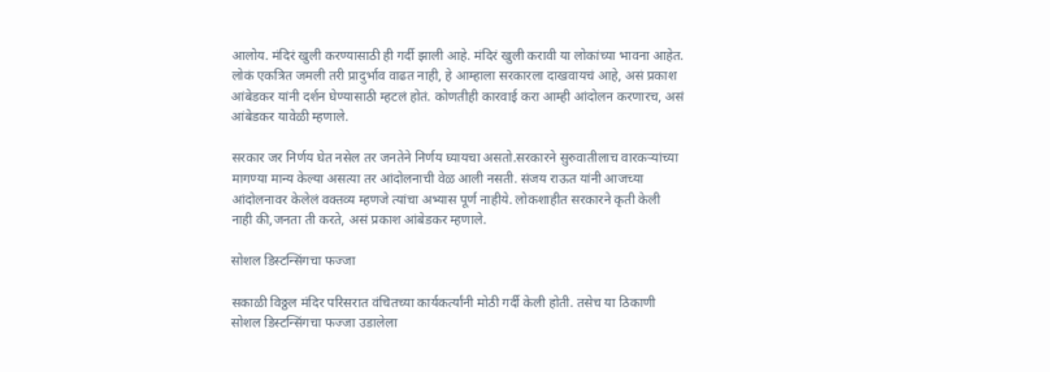आलोय. मंदिरं खुली करण्यासाठी ही गर्दी झाली आहे. मंदिरं खुली करावी या लोकांच्या भावना आहेत. लोकं एकत्रित जमली तरी प्रादुर्भाव वाढत नाही, हे आम्हाला सरकारला दाखवायचं आहे, असं प्रकाश आंबेडकर यांनी दर्शन घेण्यासाठी म्हटलं होतं. कोणतीही कारवाई करा आम्ही आंदोलन करणारच, असं आंबेडकर यावेळी म्हणाले.

सरकार जर निर्णय घेत नसेल तर जनतेने निर्णय घ्यायचा असतो.सरकारने सुरुवातीलाच वारकऱ्यांच्या मागण्या मान्य केल्या असत्या तर आंदोलनाची वेळ आली नसती. संजय राऊत यांनी आजच्या आंदोलनावर केलेलं वक्तव्य म्हणजे त्यांचा अभ्यास पूर्ण नाहीये. लोकशाहीत सरकारने कृती केली नाही की,जनता ती करते, असं प्रकाश आंबेडकर म्हणाले.

सोशल डिस्टन्सिंगचा फज्जा

सकाळी विठ्ठल मंदिर परिसरात वंचितच्या कार्यकर्त्यांनी मोठी गर्दी केली होती. तसेच या ठिकाणी सोशल डिस्टन्सिंगचा फज्जा उडालेला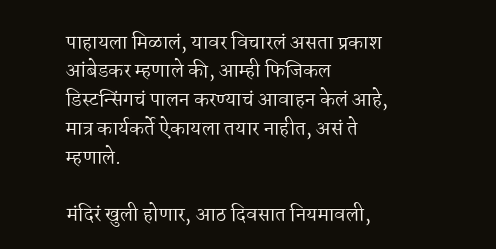पाहायला मिळालं, यावर विचारलं असता प्रकाश आंबेडकर म्हणाले की, आम्ही फिजिकल डिस्टन्सिंगचं पालन करण्याचं आवाहन केलं आहे, मात्र कार्यकर्ते ऐकायला तयार नाहीत, असं ते म्हणाले.

मंदिरं खुली होणार, आठ दिवसात नियमावली,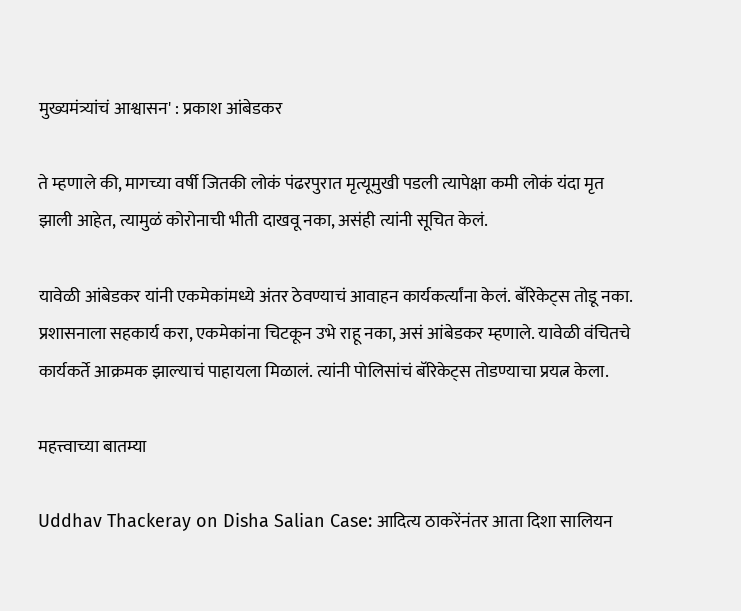मुख्यमंत्र्यांचं आश्वासन' : प्रकाश आंबेडकर

ते म्हणाले की, मागच्या वर्षी जितकी लोकं पंढरपुरात मृत्यूमुखी पडली त्यापेक्षा कमी लोकं यंदा मृत झाली आहेत, त्यामुळं कोरोनाची भीती दाखवू नका, असंही त्यांनी सूचित केलं.

यावेळी आंबेडकर यांनी एकमेकांमध्ये अंतर ठेवण्याचं आवाहन कार्यकर्त्यांना केलं. बॅरिकेट्स तोडू नका. प्रशासनाला सहकार्य करा, एकमेकांना चिटकून उभे राहू नका, असं आंबेडकर म्हणाले. यावेळी वंचितचे कार्यकर्ते आक्रमक झाल्याचं पाहायला मिळालं. त्यांनी पोलिसांचं बॅरिकेट्स तोडण्याचा प्रयत्न केला.

महत्त्वाच्या बातम्या

Uddhav Thackeray on Disha Salian Case: आदित्य ठाकरेंनंतर आता दिशा सालियन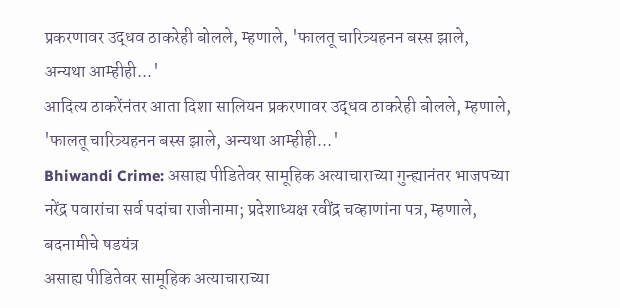प्रकरणावर उद्धव ठाकरेही बोलले, म्हणाले, 'फालतू चारित्र्यहनन बस्स झाले, अन्यथा आम्हीही...'
आदित्य ठाकरेंनंतर आता दिशा सालियन प्रकरणावर उद्धव ठाकरेही बोलले, म्हणाले, 'फालतू चारित्र्यहनन बस्स झाले, अन्यथा आम्हीही...'
Bhiwandi Crime: असाह्य पीडितेवर सामूहिक अत्याचाराच्या गुन्ह्यानंतर भाजपच्या नरेंद्र पवारांचा सर्व पदांचा राजीनामा; प्रदेशाध्यक्ष रवींद्र चव्हाणांना पत्र, म्हणाले, बदनामीचे षडयंत्र
असाह्य पीडितेवर सामूहिक अत्याचाराच्या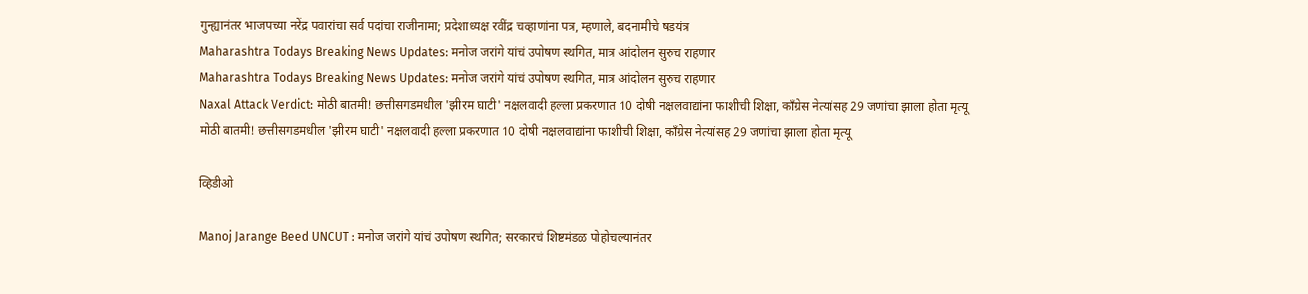गुन्ह्यानंतर भाजपच्या नरेंद्र पवारांचा सर्व पदांचा राजीनामा; प्रदेशाध्यक्ष रवींद्र चव्हाणांना पत्र, म्हणाले, बदनामीचे षडयंत्र
Maharashtra Todays Breaking News Updates: मनोज जरांगे यांचं उपोषण स्थगित, मात्र आंदोलन सुरुच राहणार
Maharashtra Todays Breaking News Updates: मनोज जरांगे यांचं उपोषण स्थगित, मात्र आंदोलन सुरुच राहणार
Naxal Attack Verdict: मोठी बातमी! छत्तीसगडमधील 'झीरम घाटी' नक्षलवादी हल्ला प्रकरणात 10 दोषी नक्षलवाद्यांना फाशीची शिक्षा, काँग्रेस नेत्यांसह 29 जणांचा झाला होता मृत्यू
मोठी बातमी! छत्तीसगडमधील 'झीरम घाटी' नक्षलवादी हल्ला प्रकरणात 10 दोषी नक्षलवाद्यांना फाशीची शिक्षा, काँग्रेस नेत्यांसह 29 जणांचा झाला होता मृत्यू

व्हिडीओ

Manoj Jarange Beed UNCUT : मनोज जरांगे यांचं उपोषण स्थगित; सरकारचं शिष्टमंडळ पोहोचल्यानंतर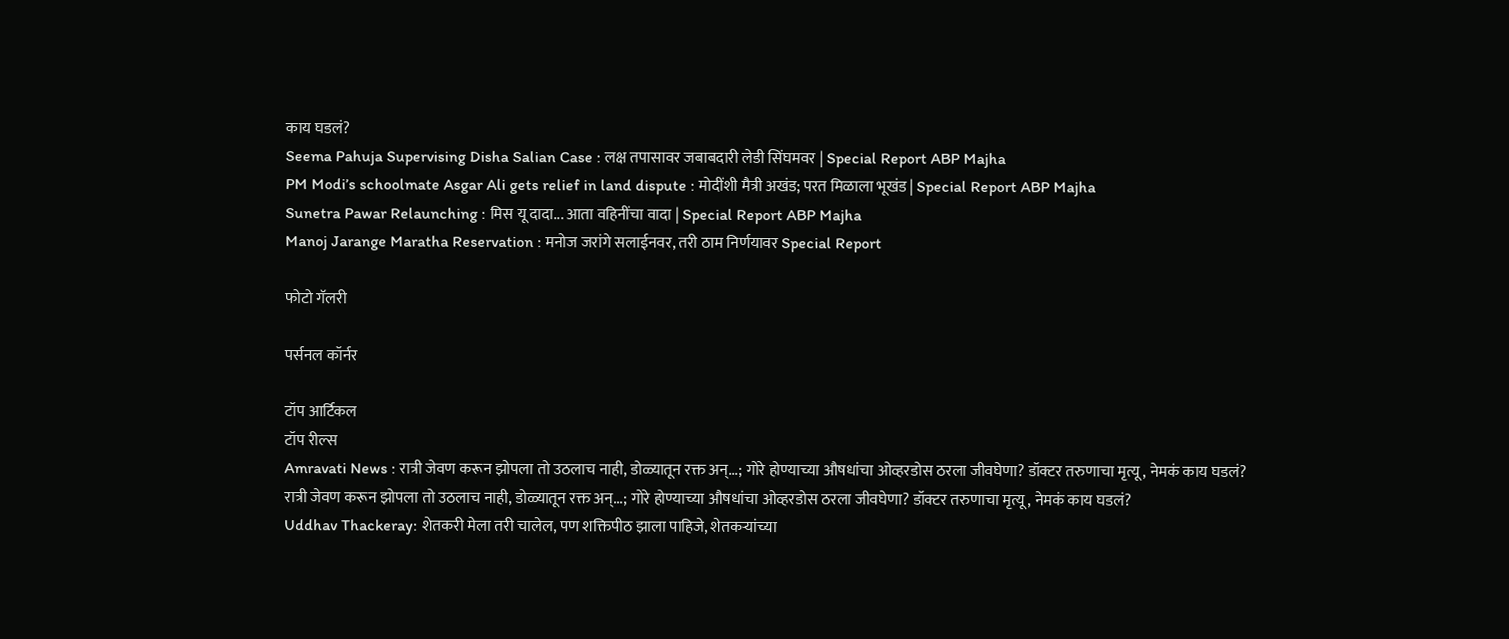काय घडलं?
Seema Pahuja Supervising Disha Salian Case : लक्ष तपासावर जबाबदारी लेडी सिंघमवर | Special Report ABP Majha
PM Modi’s schoolmate Asgar Ali gets relief in land dispute : मोदींशी मैत्री अखंड; परत मिळाला भूखंड | Special Report ABP Majha
Sunetra Pawar Relaunching : मिस यू दादा... आता वहिनींचा वादा | Special Report ABP Majha
Manoj Jarange Maratha Reservation : मनोज जरांगे सलाईनवर, तरी ठाम निर्णयावर Special Report

फोटो गॅलरी

पर्सनल कॉर्नर

टॉप आर्टिकल
टॉप रील्स
Amravati News : रात्री जेवण करून झोपला तो उठलाच नाही, डोळ्यातून रक्त अन्...; गोरे होण्याच्या औषधांचा ओव्हरडोस ठरला जीवघेणा? डॉक्टर तरुणाचा मृत्यू, नेमकं काय घडलं?
रात्री जेवण करून झोपला तो उठलाच नाही, डोळ्यातून रक्त अन्...; गोरे होण्याच्या औषधांचा ओव्हरडोस ठरला जीवघेणा? डॉक्टर तरुणाचा मृत्यू, नेमकं काय घडलं?
Uddhav Thackeray: शेतकरी मेला तरी चालेल, पण शक्तिपीठ झाला पाहिजे, शेतकऱ्यांच्या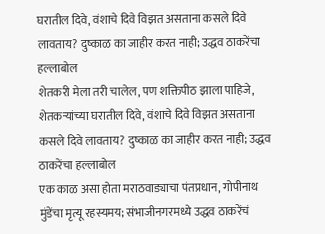घरातील दिवे, वंशाचे दिवे विझत असताना कसले दिवे लावताय? दुष्काळ का जाहीर करत नाही; उद्धव ठाकरेंचा हल्लाबोल
शेतकरी मेला तरी चालेल, पण शक्तिपीठ झाला पाहिजे, शेतकऱ्यांच्या घरातील दिवे, वंशाचे दिवे विझत असताना कसले दिवे लावताय? दुष्काळ का जाहीर करत नाही; उद्धव ठाकरेंचा हल्लाबोल
एक काळ असा होता मराठवाड्याचा पंतप्रधान, गोपीनाथ मुंडेंचा मृत्यू रहस्यमय; संभाजीनगरमध्ये उद्धव ठाकरेंचं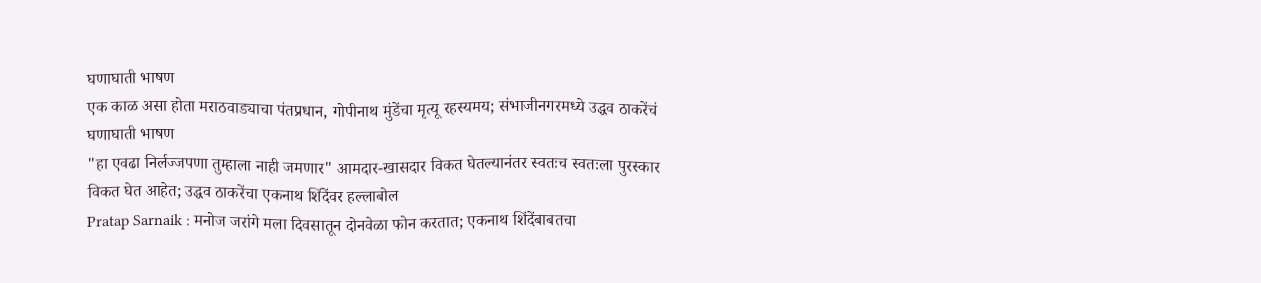घणाघाती भाषण
एक काळ असा होता मराठवाड्याचा पंतप्रधान, गोपीनाथ मुंडेंचा मृत्यू रहस्यमय; संभाजीनगरमध्ये उद्धव ठाकरेंचं घणाघाती भाषण
"हा एवढा निर्लज्जपणा तुम्हाला नाही जमणार" आमदार-खासदार विकत घेतल्यानंतर स्वतःच स्वतःला पुरस्कार विकत घेत आहेत; उद्धव ठाकरेंचा एकनाथ शिंदेंवर हल्लाबोल
Pratap Sarnaik : मनोज जरांगे मला दिवसातून दोनवेळा फोन करतात; एकनाथ शिंदेंबाबतचा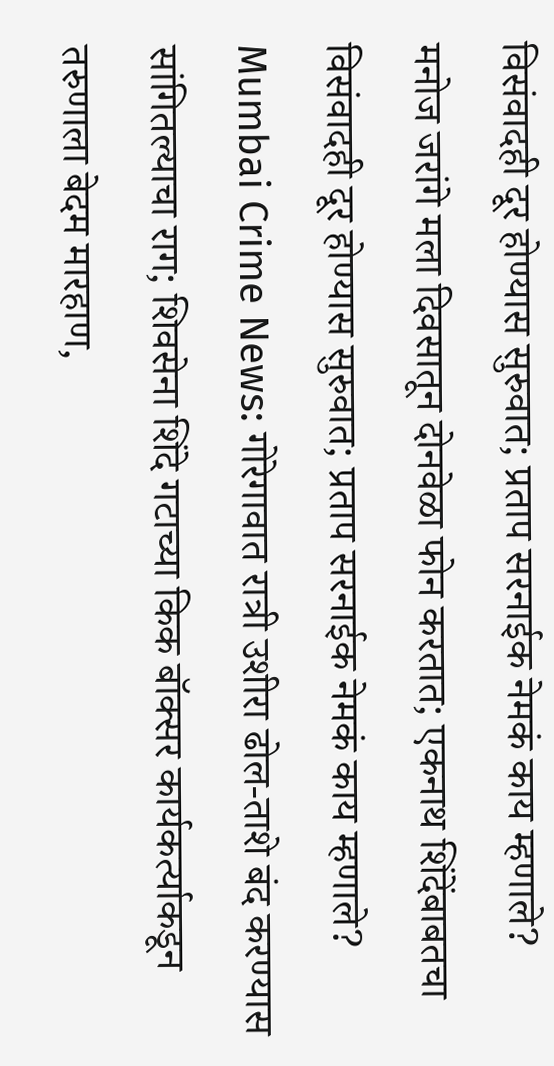विसंवादही दूर होण्यास सुरुवात; प्रताप सरनाईक नेमकं काय म्हणाले?
मनोज जरांगे मला दिवसातून दोनवेळा फोन करतात; एकनाथ शिंदेंबाबतचा विसंवादही दूर होण्यास सुरुवात; प्रताप सरनाईक नेमकं काय म्हणाले?
Mumbai Crime News: गोरेगावात रात्री उशीरा ढोल-ताशे बंद करण्यास सांगितल्याचा राग; शिवसेना शिंदे गटाच्या किक बॉक्सर कार्यकर्त्याकडून तरुणाला बेदम मारहाण,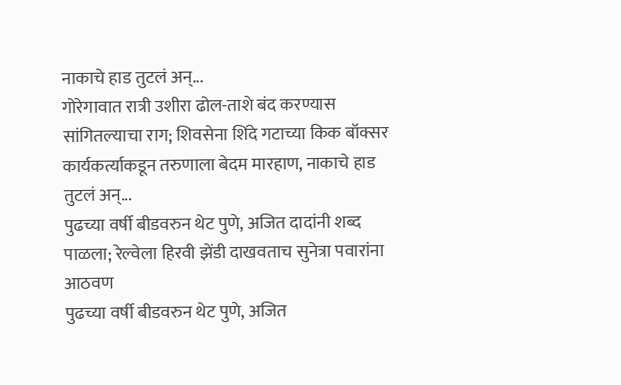नाकाचे हाड तुटलं अन्...
गोरेगावात रात्री उशीरा ढोल-ताशे बंद करण्यास सांगितल्याचा राग; शिवसेना शिंदे गटाच्या किक बॉक्सर कार्यकर्त्याकडून तरुणाला बेदम मारहाण, नाकाचे हाड तुटलं अन्...
पुढच्या वर्षी बीडवरुन थेट पुणे, अजित दादांनी शब्द पाळला; रेल्वेला हिरवी झेंडी दाखवताच सुनेत्रा पवारांना आठवण
पुढच्या वर्षी बीडवरुन थेट पुणे, अजित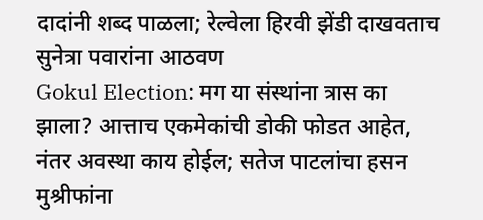दादांनी शब्द पाळला; रेल्वेला हिरवी झेंडी दाखवताच सुनेत्रा पवारांना आठवण
Gokul Election: मग या संस्थांना त्रास का झाला? आत्ताच एकमेकांची डोकी फोडत आहेत, नंतर अवस्था काय होईल; सतेज पाटलांचा हसन मुश्रीफांना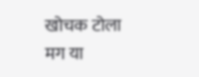खोचक टोला
मग या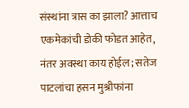संस्थांना त्रास का झाला? आत्ताच एकमेकांची डोकी फोडत आहेत, नंतर अवस्था काय होईल; सतेज पाटलांचा हसन मुश्रीफांना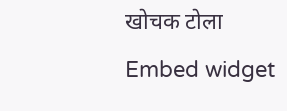खोचक टोला
Embed widget